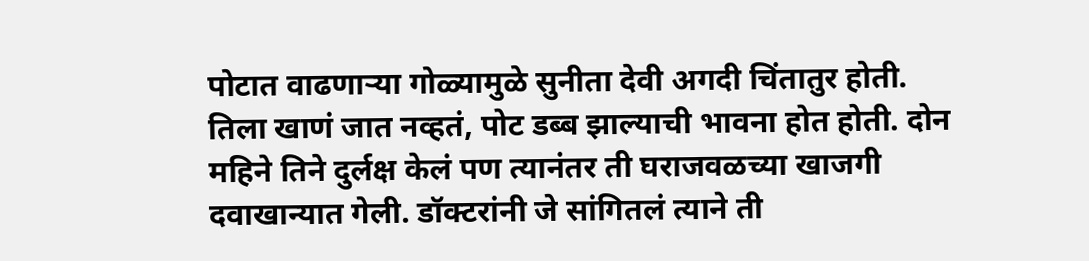पोटात वाढणाऱ्या गोळ्यामुळे सुनीता देवी अगदी चिंतातुर होती. तिला खाणं जात नव्हतं, पोट डब्ब झाल्याची भावना होत होती. दोन महिने तिने दुर्लक्ष केलं पण त्यानंतर ती घराजवळच्या खाजगी दवाखान्यात गेली. डॉक्टरांनी जे सांगितलं त्याने ती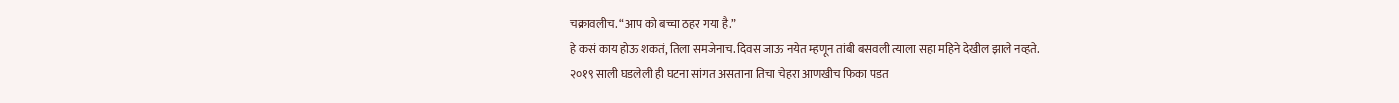चक्रावलीच. “आप को बच्चा ठहर गया है.”
हे कसं काय होऊ शकतं, तिला समजेनाच. दिवस जाऊ नयेत म्हणून तांबी बसवली त्याला सहा महिने देखील झाले नव्हते.
२०१९ साली घडलेली ही घटना सांगत असताना तिचा चेहरा आणखीच फिका पडत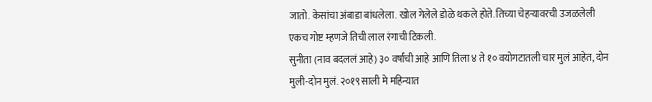जातो. केसांचा अंबाडा बांधलेला. खोल गेलेले डोळे थकले होते. तिच्या चेहऱ्यावरची उजळलेली एकच गोष्ट म्हणजे तिची लाल रंगाची टिकली.
सुनीता (नाव बदललं आहे) ३० वर्षांची आहे आणि तिला ४ ते १० वयोगटातली चार मुलं आहेत, दोन मुली-दोन मुलं. २०१९ साली मे महिन्यात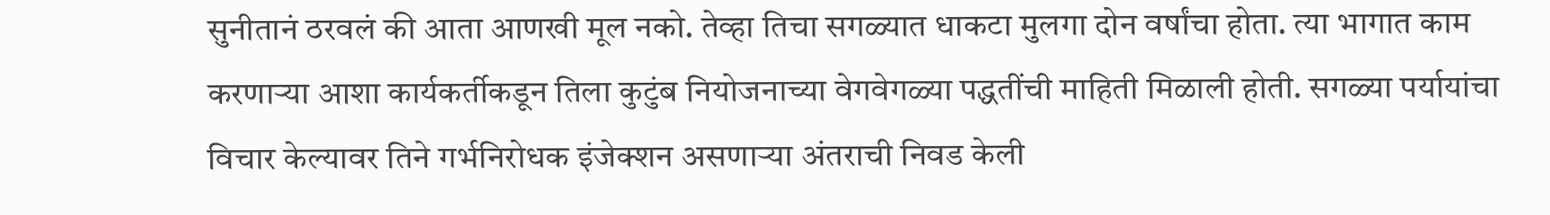सुनीतानं ठरवलं की आता आणखी मूल नको. तेव्हा तिचा सगळ्यात धाकटा मुलगा दोन वर्षांचा होता. त्या भागात काम करणाऱ्या आशा कार्यकर्तीकडून तिला कुटुंब नियोजनाच्या वेगवेगळ्या पद्धतींची माहिती मिळाली होती. सगळ्या पर्यायांचा विचार केल्यावर तिने गर्भनिरोधक इंजेक्शन असणाऱ्या अंतराची निवड केली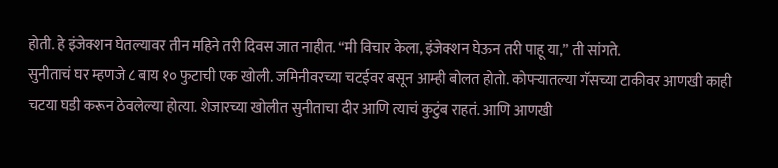होती. हे इंजेक्शन घेतल्यावर तीन महिने तरी दिवस जात नाहीत. “मी विचार केला, इंजेक्शन घेऊन तरी पाहू या,” ती सांगते.
सुनीताचं घर म्हणजे ८ बाय १० फुटाची एक खोली. जमिनीवरच्या चटईवर बसून आम्ही बोलत होतो. कोपऱ्यातल्या गॅसच्या टाकीवर आणखी काही चटया घडी करून ठेवलेल्या होत्या. शेजारच्या खोलीत सुनीताचा दीर आणि त्याचं कुटुंब राहतं. आणि आणखी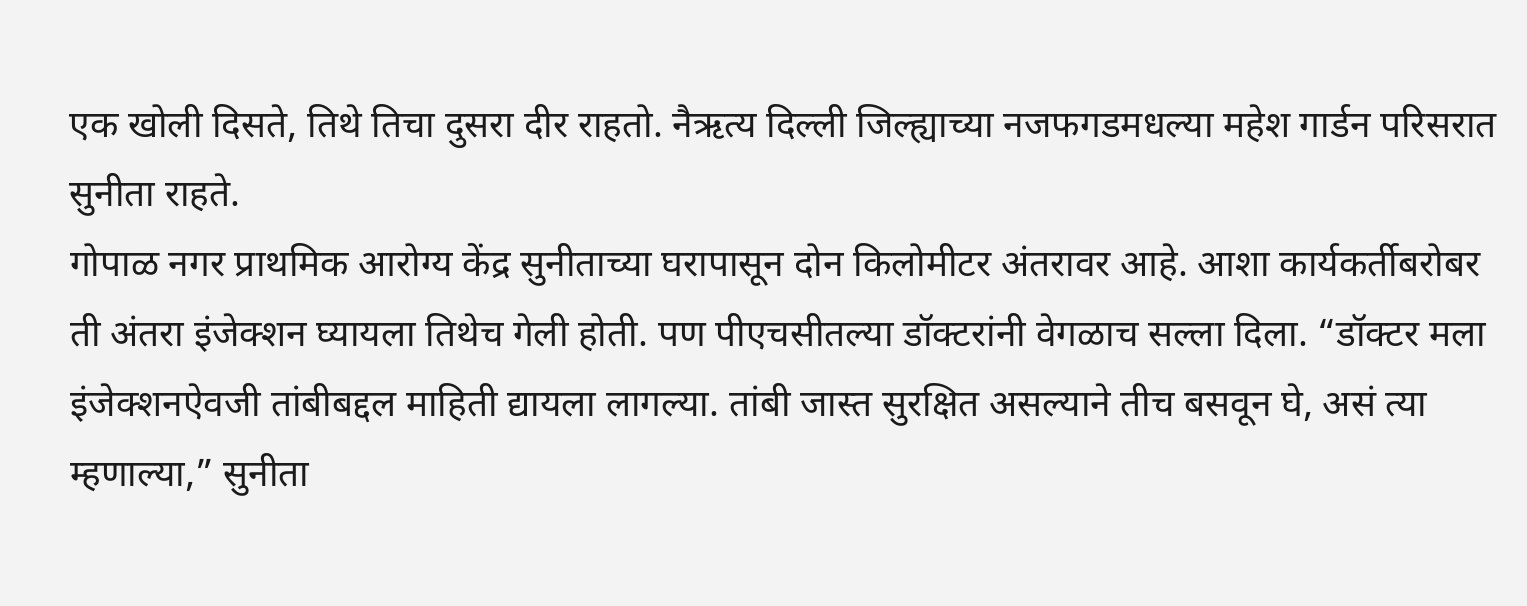एक खोली दिसते, तिथे तिचा दुसरा दीर राहतो. नैऋत्य दिल्ली जिल्ह्याच्या नजफगडमधल्या महेश गार्डन परिसरात सुनीता राहते.
गोपाळ नगर प्राथमिक आरोग्य केंद्र सुनीताच्या घरापासून दोन किलोमीटर अंतरावर आहे. आशा कार्यकर्तीबरोबर ती अंतरा इंजेक्शन घ्यायला तिथेच गेली होती. पण पीएचसीतल्या डॉक्टरांनी वेगळाच सल्ला दिला. “डॉक्टर मला इंजेक्शनऐवजी तांबीबद्दल माहिती द्यायला लागल्या. तांबी जास्त सुरक्षित असल्याने तीच बसवून घे, असं त्या म्हणाल्या,” सुनीता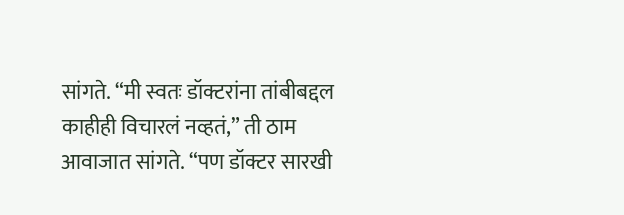सांगते. “मी स्वतः डॉक्टरांना तांबीबद्दल काहीही विचारलं नव्हतं,” ती ठाम आवाजात सांगते. “पण डॉक्टर सारखी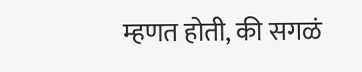म्हणत होती, की सगळं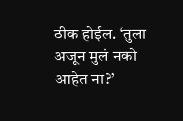ठीक होईल. ‘तुला अजून मुलं नको आहेत ना?’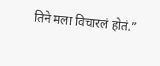तिने मला विचारलं होतं.”